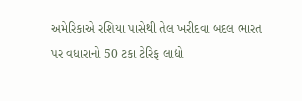અમેરિકાએ રશિયા પાસેથી તેલ ખરીદવા બદલ ભારત પર વધારાનો 50 ટકા ટેરિફ લાદ્યો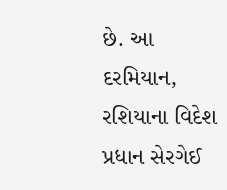છે. આ દરમિયાન, રશિયાના વિદેશ પ્રધાન સેરગેઈ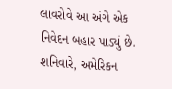લાવરોવે આ અંગે એક નિવેદન બહાર પાડ્યું છે. શનિવારે, અમેરિકન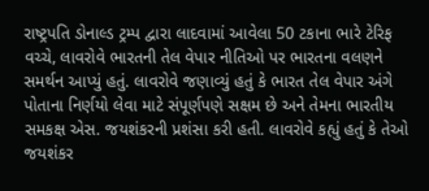રાષ્ટ્રપતિ ડોનાલ્ડ ટ્રમ્પ દ્વારા લાદવામાં આવેલા 50 ટકાના ભારે ટેરિફ વચ્ચે, લાવરોવે ભારતની તેલ વેપાર નીતિઓ પર ભારતના વલણને સમર્થન આપ્યું હતું. લાવરોવે જણાવ્યું હતું કે ભારત તેલ વેપાર અંગે પોતાના નિર્ણયો લેવા માટે સંપૂર્ણપણે સક્ષમ છે અને તેમના ભારતીય સમકક્ષ એસ. જયશંકરની પ્રશંસા કરી હતી. લાવરોવે કહ્યું હતું કે તેઓ જયશંકર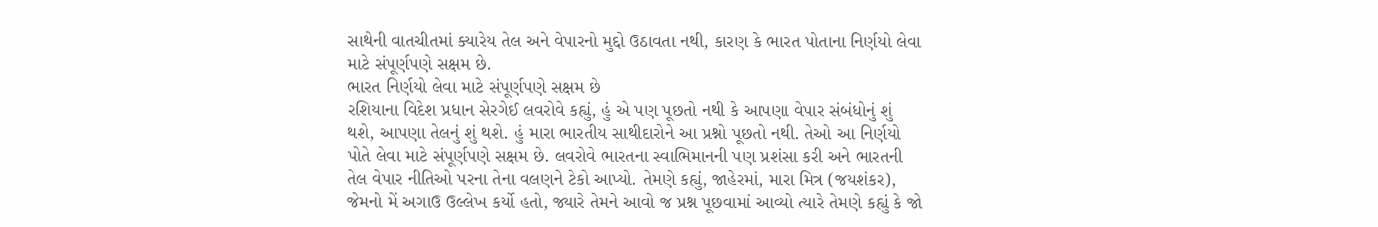સાથેની વાતચીતમાં ક્યારેય તેલ અને વેપારનો મુદ્દો ઉઠાવતા નથી, કારણ કે ભારત પોતાના નિર્ણયો લેવા માટે સંપૂર્ણપણે સક્ષમ છે.
ભારત નિર્ણયો લેવા માટે સંપૂર્ણપણે સક્ષમ છે
રશિયાના વિદેશ પ્રધાન સેરગેઈ લવરોવે કહ્યું, હું એ પણ પૂછતો નથી કે આપણા વેપાર સંબંધોનું શું થશે, આપણા તેલનું શું થશે. હું મારા ભારતીય સાથીદારોને આ પ્રશ્નો પૂછતો નથી. તેઓ આ નિર્ણયો પોતે લેવા માટે સંપૂર્ણપણે સક્ષમ છે. લવરોવે ભારતના સ્વાભિમાનની પણ પ્રશંસા કરી અને ભારતની તેલ વેપાર નીતિઓ પરના તેના વલણને ટેકો આપ્યો. તેમણે કહ્યું, જાહેરમાં, મારા મિત્ર (જયશંકર), જેમનો મેં અગાઉ ઉલ્લેખ કર્યો હતો, જ્યારે તેમને આવો જ પ્રશ્ન પૂછવામાં આવ્યો ત્યારે તેમણે કહ્યું કે જો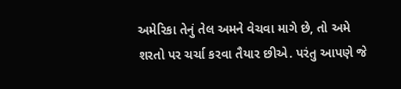અમેરિકા તેનું તેલ અમને વેચવા માગે છે, તો અમે શરતો પર ચર્ચા કરવા તૈયાર છીએ. પરંતુ આપણે જે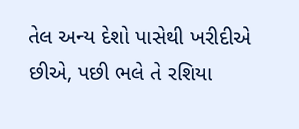તેલ અન્ય દેશો પાસેથી ખરીદીએ છીએ, પછી ભલે તે રશિયા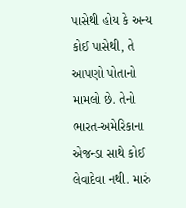પાસેથી હોય કે અન્ય કોઈ પાસેથી, તે આપણો પોતાનો મામલો છે. તેનો ભારત-અમેરિકાના એજન્ડા સાથે કોઈ લેવાદેવા નથી. મારું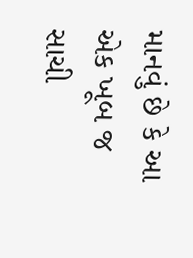માનવું છે કે આ એક ખૂબ જ સાચી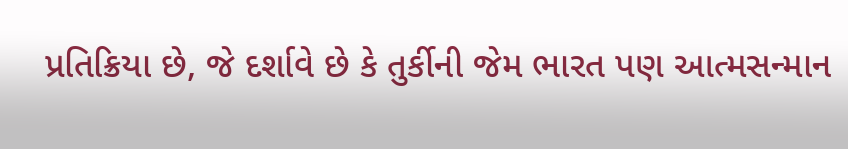પ્રતિક્રિયા છે, જે દર્શાવે છે કે તુર્કીની જેમ ભારત પણ આત્મસન્માન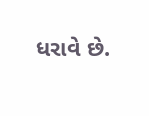ધરાવે છે.